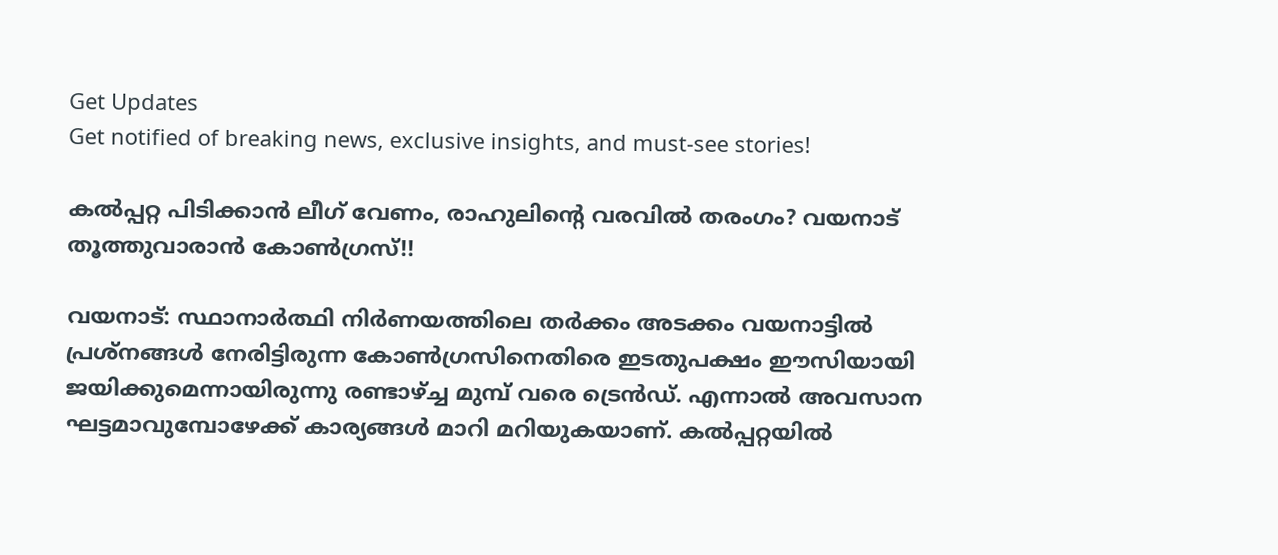Get Updates
Get notified of breaking news, exclusive insights, and must-see stories!

കല്‍പ്പറ്റ പിടിക്കാന്‍ ലീഗ് വേണം, രാഹുലിന്റെ വരവില്‍ തരംഗം? വയനാട് തൂത്തുവാരാന്‍ കോണ്‍ഗ്രസ്!!

വയനാട്: സ്ഥാനാര്‍ത്ഥി നിര്‍ണയത്തിലെ തര്‍ക്കം അടക്കം വയനാട്ടില്‍ പ്രശ്‌നങ്ങള്‍ നേരിട്ടിരുന്ന കോണ്‍ഗ്രസിനെതിരെ ഇടതുപക്ഷം ഈസിയായി ജയിക്കുമെന്നായിരുന്നു രണ്ടാഴ്ച്ച മുമ്പ് വരെ ട്രെന്‍ഡ്. എന്നാല്‍ അവസാന ഘട്ടമാവുമ്പോഴേക്ക് കാര്യങ്ങള്‍ മാറി മറിയുകയാണ്. കല്‍പ്പറ്റയില്‍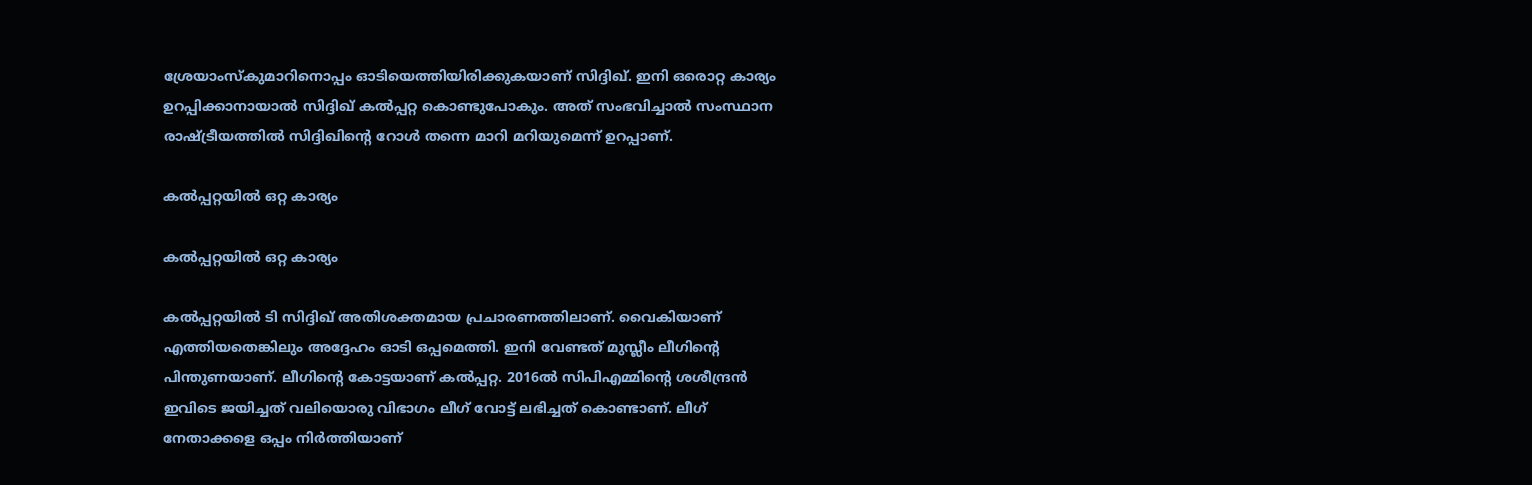ശ്രേയാംസ്‌കുമാറിനൊപ്പം ഓടിയെത്തിയിരിക്കുകയാണ് സിദ്ദിഖ്. ഇനി ഒരൊറ്റ കാര്യം ഉറപ്പിക്കാനായാല്‍ സിദ്ദിഖ് കല്‍പ്പറ്റ കൊണ്ടുപോകും. അത് സംഭവിച്ചാല്‍ സംസ്ഥാന രാഷ്ട്രീയത്തില്‍ സിദ്ദിഖിന്റെ റോള്‍ തന്നെ മാറി മറിയുമെന്ന് ഉറപ്പാണ്.

കല്‍പ്പറ്റയില്‍ ഒറ്റ കാര്യം

കല്‍പ്പറ്റയില്‍ ഒറ്റ കാര്യം

കല്‍പ്പറ്റയില്‍ ടി സിദ്ദിഖ് അതിശക്തമായ പ്രചാരണത്തിലാണ്. വൈകിയാണ് എത്തിയതെങ്കിലും അദ്ദേഹം ഓടി ഒപ്പമെത്തി. ഇനി വേണ്ടത് മുസ്ലീം ലീഗിന്റെ പിന്തുണയാണ്. ലീഗിന്റെ കോട്ടയാണ് കല്‍പ്പറ്റ. 2016ല്‍ സിപിഎമ്മിന്റെ ശശീന്ദ്രന്‍ ഇവിടെ ജയിച്ചത് വലിയൊരു വിഭാഗം ലീഗ് വോട്ട് ലഭിച്ചത് കൊണ്ടാണ്. ലീഗ് നേതാക്കളെ ഒപ്പം നിര്‍ത്തിയാണ്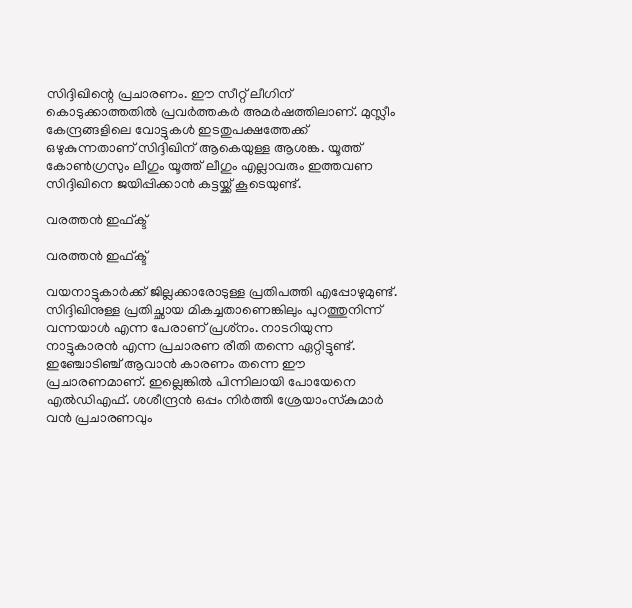സിദ്ദിഖിന്റെ പ്രചാരണം. ഈ സീറ്റ് ലീഗിന് കൊടുക്കാത്തതില്‍ പ്രവര്‍ത്തകര്‍ അമര്‍ഷത്തിലാണ്. മുസ്ലീം കേന്ദ്രങ്ങളിലെ വോട്ടുകള്‍ ഇടതുപക്ഷത്തേക്ക് ഒഴുകുന്നതാണ് സിദ്ദിഖിന് ആകെയുള്ള ആശങ്ക. യൂത്ത് കോണ്‍ഗ്രസും ലീഗും യൂത്ത് ലീഗും എല്ലാവരും ഇത്തവണ സിദ്ദിഖിനെ ജയിപ്പിക്കാന്‍ കട്ടയ്ക്ക് കൂടെയുണ്ട്.

വരത്തന്‍ ഇഫ്ക്ട്

വരത്തന്‍ ഇഫ്ക്ട്

വയനാട്ടുകാര്‍ക്ക് ജില്ലക്കാരോടുള്ള പ്രതിപത്തി എപ്പോഴുമുണ്ട്. സിദ്ദിഖിനുള്ള പ്രതിച്ഛായ മികച്ചതാണെങ്കിലും പുറത്തുനിന്ന് വന്നയാള്‍ എന്ന പേരാണ് പ്രശ്‌നം. നാടറിയുന്ന നാട്ടുകാരന്‍ എന്ന പ്രചാരണ രീതി തന്നെ ഏറ്റിട്ടുണ്ട്. ഇഞ്ചോടിഞ്ച് ആവാന്‍ കാരണം തന്നെ ഈ പ്രചാരണമാണ്. ഇല്ലെങ്കില്‍ പിന്നിലായി പോയേനെ എല്‍ഡിഎഫ്. ശശീന്ദ്രന്‍ ഒപ്പം നിര്‍ത്തി ശ്രേയാംസ്‌കുമാര്‍ വന്‍ പ്രചാരണവും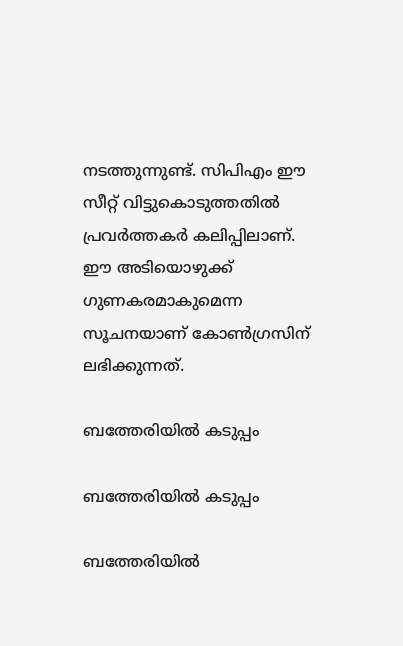നടത്തുന്നുണ്ട്. സിപിഎം ഈ സീറ്റ് വിട്ടുകൊടുത്തതില്‍ പ്രവര്‍ത്തകര്‍ കലിപ്പിലാണ്. ഈ അടിയൊഴുക്ക് ഗുണകരമാകുമെന്ന സൂചനയാണ് കോണ്‍ഗ്രസിന് ലഭിക്കുന്നത്.

ബത്തേരിയില്‍ കടുപ്പം

ബത്തേരിയില്‍ കടുപ്പം

ബത്തേരിയില്‍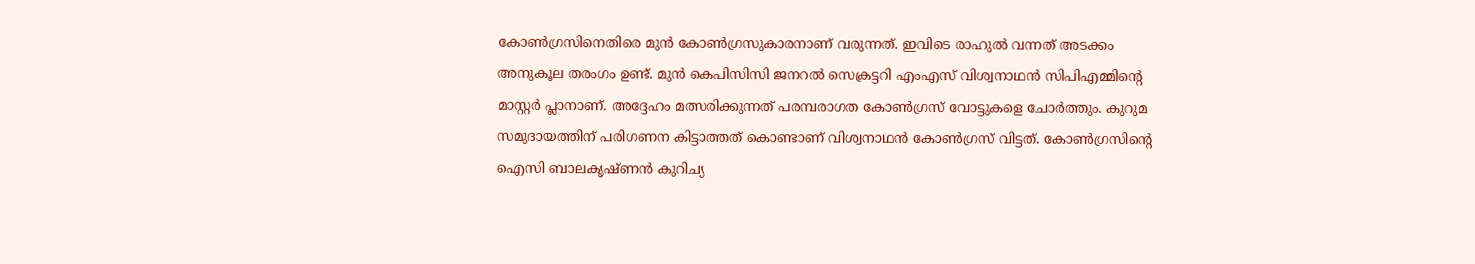കോണ്‍ഗ്രസിനെതിരെ മുന്‍ കോണ്‍ഗ്രസുകാരനാണ് വരുന്നത്. ഇവിടെ രാഹുല്‍ വന്നത് അടക്കം അനുകൂല തരംഗം ഉണ്ട്. മുന്‍ കെപിസിസി ജനറല്‍ സെക്രട്ടറി എംഎസ് വിശ്വനാഥന്‍ സിപിഎമ്മിന്റെ മാസ്റ്റര്‍ പ്ലാനാണ്. അദ്ദേഹം മത്സരിക്കുന്നത് പരമ്പരാഗത കോണ്‍ഗ്രസ് വോട്ടുകളെ ചോര്‍ത്തും. കുറുമ സമുദായത്തിന് പരിഗണന കിട്ടാത്തത് കൊണ്ടാണ് വിശ്വനാഥന്‍ കോണ്‍ഗ്രസ് വിട്ടത്. കോണ്‍ഗ്രസിന്റെ ഐസി ബാലകൃഷ്ണന്‍ കുറിച്യ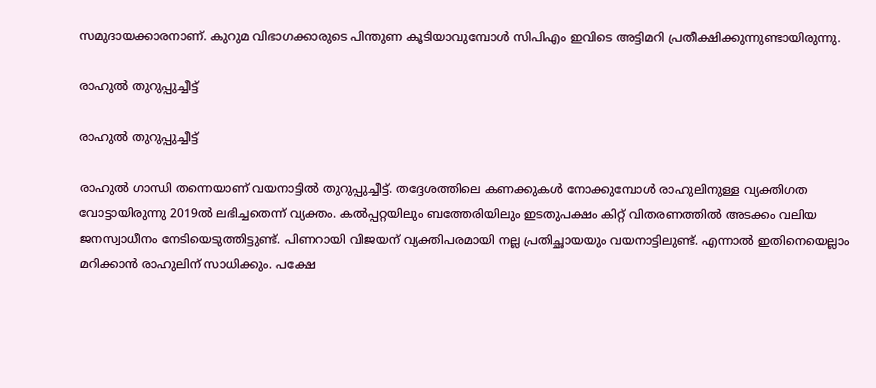സമുദായക്കാരനാണ്. കുറുമ വിഭാഗക്കാരുടെ പിന്തുണ കൂടിയാവുമ്പോള്‍ സിപിഎം ഇവിടെ അട്ടിമറി പ്രതീക്ഷിക്കുന്നുണ്ടായിരുന്നു.

രാഹുല്‍ തുറുപ്പുച്ചീട്ട്

രാഹുല്‍ തുറുപ്പുച്ചീട്ട്

രാഹുല്‍ ഗാന്ധി തന്നെയാണ് വയനാട്ടില്‍ തുറുപ്പുച്ചീട്ട്. തദ്ദേശത്തിലെ കണക്കുകള്‍ നോക്കുമ്പോള്‍ രാഹുലിനുള്ള വ്യക്തിഗത വോട്ടായിരുന്നു 2019ല്‍ ലഭിച്ചതെന്ന് വ്യക്തം. കല്‍പ്പറ്റയിലും ബത്തേരിയിലും ഇടതുപക്ഷം കിറ്റ് വിതരണത്തില്‍ അടക്കം വലിയ ജനസ്വാധീനം നേടിയെടുത്തിട്ടുണ്ട്. പിണറായി വിജയന് വ്യക്തിപരമായി നല്ല പ്രതിച്ഛായയും വയനാട്ടിലുണ്ട്. എന്നാല്‍ ഇതിനെയെല്ലാം മറിക്കാന്‍ രാഹുലിന് സാധിക്കും. പക്ഷേ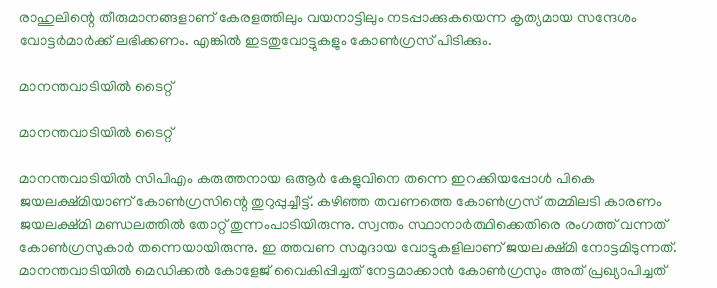രാഹുലിന്റെ തീരുമാനങ്ങളാണ് കേരളത്തിലും വയനാട്ടിലും നടപ്പാക്കുകയെന്ന കൃത്യമായ സന്ദേശം വോട്ടര്‍മാര്‍ക്ക് ലഭിക്കണം. എങ്കില്‍ ഇടതുവോട്ടുകളും കോണ്‍ഗ്രസ് പിടിക്കും.

മാനന്തവാടിയില്‍ ടൈറ്റ്

മാനന്തവാടിയില്‍ ടൈറ്റ്

മാനന്തവാടിയില്‍ സിപിഎം കരുത്തനായ ഒആര്‍ കേളുവിനെ തന്നെ ഇറക്കിയപ്പോള്‍ പികെ ജയലക്ഷ്മിയാണ് കോണ്‍ഗ്രസിന്റെ തുറുപ്പുച്ചീട്ട്. കഴിഞ്ഞ തവണത്തെ കോണ്‍ഗ്രസ് തമ്മിലടി കാരണം ജയലക്ഷ്മി മണ്ഡലത്തില്‍ തോറ്റ് തുന്നംപാടിയിരുന്നു. സ്വന്തം സ്ഥാനാര്‍ത്ഥിക്കെതിരെ രംഗത്ത് വന്നത് കോണ്‍ഗ്രസുകാര്‍ തന്നെയായിരുന്നു. ഇ ത്തവണ സമുദായ വോട്ടുകളിലാണ് ജയലക്ഷ്മി നോട്ടമിടുന്നത്. മാനന്തവാടിയില്‍ മെഡിക്കല്‍ കോളേജ് വൈകിപ്പിച്ചത് നേട്ടമാക്കാന്‍ കോണ്‍ഗ്രസും അത് പ്രഖ്യാപിച്ചത്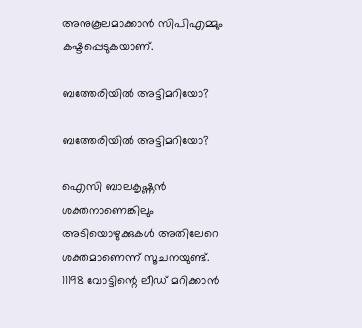അനുകൂലമാക്കാന്‍ സിപിഎമ്മും കഷ്ടപ്പെടുകയാണ്.

ബത്തേരിയില്‍ അട്ടിമറിയോ?

ബത്തേരിയില്‍ അട്ടിമറിയോ?

ഐസി ബാലകൃഷ്ണന്‍ ശക്തനാണെങ്കിലും അടിയൊഴുക്കുകള്‍ അതിലേറെ ശക്തമാണെന്ന് സൂചനയുണ്ട്. 11198 വോട്ടിന്റെ ലീഡ് മറിക്കാന്‍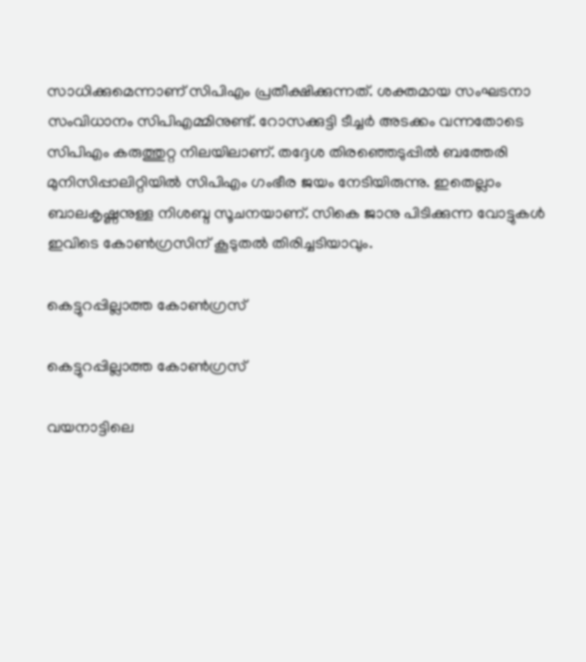സാധിക്കുമെന്നാണ് സിപിഎം പ്രതീക്ഷിക്കുന്നത്. ശക്തമായ സംഘടനാ സംവിധാനം സിപിഎമ്മിനുണ്ട്. റോസക്കുട്ടി ടീച്ചര്‍ അടക്കം വന്നതോടെ സിപിഎം കരുത്തുറ്റ നിലയിലാണ്. തദ്ദേശ തിരഞ്ഞെടുപ്പില്‍ ബത്തേരി മുനിസിപ്പാലിറ്റിയില്‍ സിപിഎം ഗംഭീര ജയം നേടിയിരുന്നു. ഇതെല്ലാം ബാലകൃഷ്ണനുള്ള നിശബ്ദ സൂചനയാണ്. സികെ ജാനു പിടിക്കുന്ന വോട്ടുകള്‍ ഇവിടെ കോണ്‍ഗ്രസിന് കൂടുതല്‍ തിരിച്ചടിയാവും.

കെട്ടുറപ്പില്ലാത്ത കോണ്‍ഗ്രസ്

കെട്ടുറപ്പില്ലാത്ത കോണ്‍ഗ്രസ്

വയനാട്ടിലെ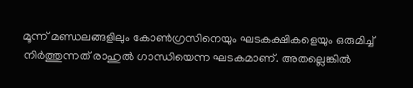മൂന്ന് മണ്ഡലങ്ങളിലും കോണ്‍ഗ്രസിനെയും ഘടകക്ഷികളെയും ഒരുമിച്ച് നിര്‍ത്തുന്നത് രാഹുല്‍ ഗാന്ധിയെന്ന ഘടകമാണ്. അതല്ലെങ്കില്‍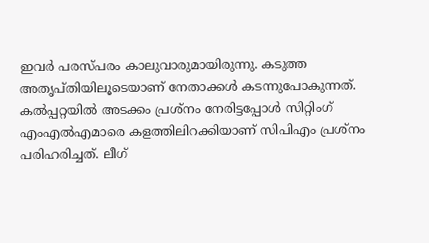ഇവര്‍ പരസ്പരം കാലുവാരുമായിരുന്നു. കടുത്ത അതൃപ്തിയിലൂടെയാണ് നേതാക്കള്‍ കടന്നുപോകുന്നത്. കല്‍പ്പറ്റയില്‍ അടക്കം പ്രശ്‌നം നേരിട്ടപ്പോള്‍ സിറ്റിംഗ് എംഎല്‍എമാരെ കളത്തിലിറക്കിയാണ് സിപിഎം പ്രശ്‌നം പരിഹരിച്ചത്. ലീഗ്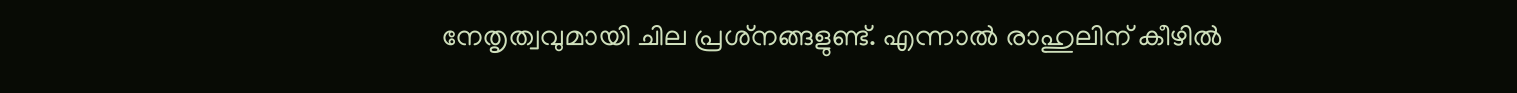നേതൃത്വവുമായി ചില പ്രശ്‌നങ്ങളുണ്ട്. എന്നാല്‍ രാഹുലിന് കീഴില്‍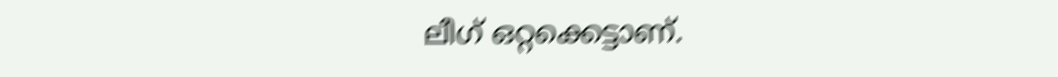ലീഗ് ഒറ്റക്കെട്ടാണ്.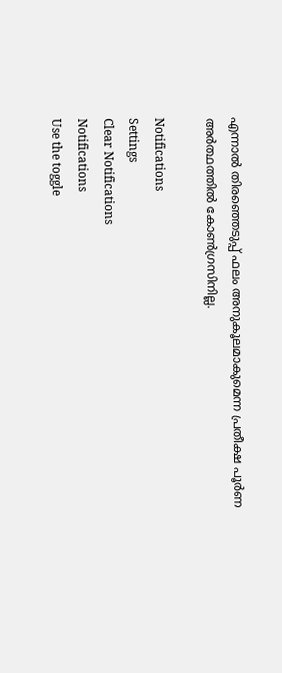എന്നാല്‍ തിരഞ്ഞെടുപ്പ് ഫലം അനുകൂലമാകുമെന്ന പ്രതീക്ഷ പൂര്‍ണ അര്‍ത്ഥത്തില്‍ കോണ്‍ഗ്രസിനില്ല.

Notifications
Settings
Clear Notifications
Notifications
Use the toggle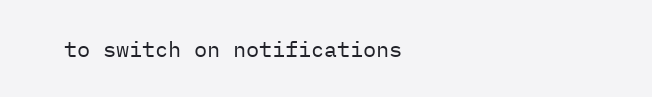to switch on notifications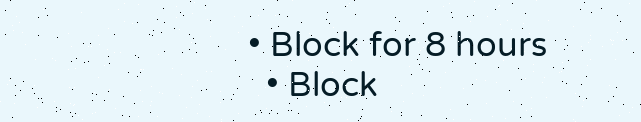• Block for 8 hours
  • Block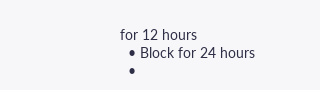for 12 hours
  • Block for 24 hours
  •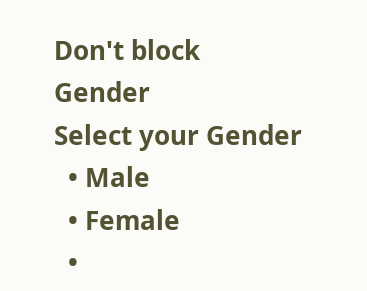Don't block
Gender
Select your Gender
  • Male
  • Female
  •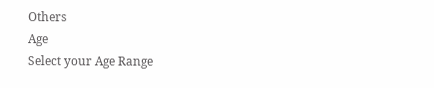Others
Age
Select your Age Range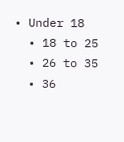• Under 18
  • 18 to 25
  • 26 to 35
  • 36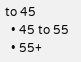to 45
  • 45 to 55
  • 55+